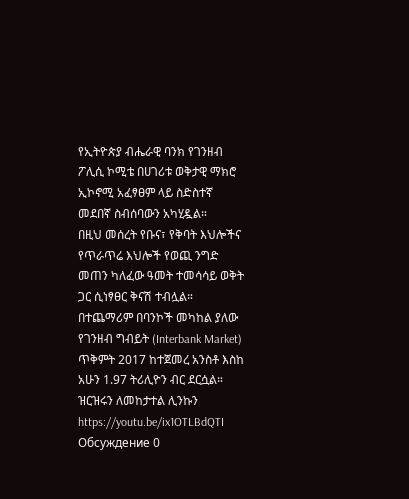የኢትዮጵያ ብሔራዊ ባንክ የገንዘብ ፖሊሲ ኮሚቴ በሀገሪቱ ወቅታዊ ማክሮ ኢኮኖሚ አፈፃፀም ላይ ስድስተኛ መደበኛ ስብሰባውን አካሂዷል።
በዚህ መሰረት የቡና፣ የቅባት እህሎችና የጥራጥሬ እህሎች የወጪ ንግድ መጠን ካለፈው ዓመት ተመሳሳይ ወቅት ጋር ሲነፃፀር ቅናሽ ተብሏል።
በተጨማሪም በባንኮች መካከል ያለው የገንዘብ ግብይት (Interbank Market) ጥቅምት 2017 ከተጀመረ አንስቶ እስከ አሁን 1.97 ትሪሊዮን ብር ደርሷል።
ዝርዝሩን ለመከታተል ሊንኩን
https://youtu.be/ix1OTLBdQTI
Обсуждение 0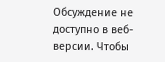Обсуждение не доступно в веб-версии. Чтобы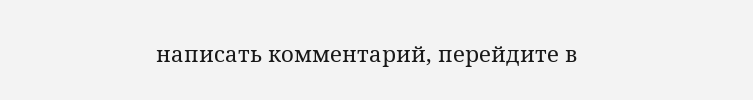написать комментарий, перейдите в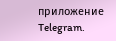приложение Telegram.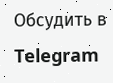Обсудить в Telegram